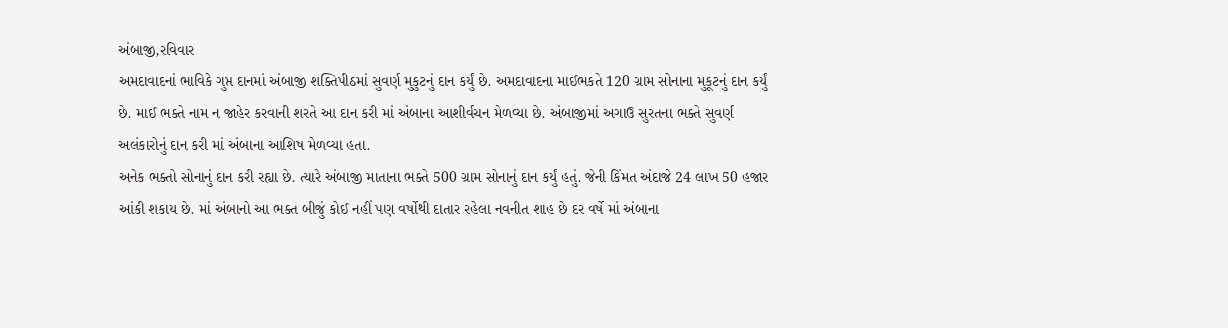અંબાજી,રવિવાર
અમદાવાદનાં ભાવિકે ગુપ્ત દાનમાં અંબાજી શક્તિપીઠમાં સુવર્ણ મુકુટનું દાન કર્યું છે. અમદાવાદના માઈભકતે 120 ગ્રામ સોનાના મુકૂટનું દાન કર્યું છે. માઈ ભક્તે નામ ન જાહેર કરવાની શરતે આ દાન કરી માં અંબાના આશીર્વચન મેળવ્યા છે. અંબાજીમાં અગાઉ સુરતના ભક્તે સુવર્ણ અલંકારોનું દાન કરી માં અંબાના આશિષ મેળવ્યા હતા.
અનેક ભક્તો સોનાનું દાન કરી રહ્યા છે. ત્યારે અંબાજી માતાના ભક્તે 500 ગ્રામ સોનાનું દાન કર્યું હતું. જેની કિંમત અંદાજે 24 લાખ 50 હજાર આંકી શકાય છે. માં અંબાનો આ ભક્ત બીજું કોઈ નહીં પણ વર્ષોથી દાતાર રહેલા નવનીત શાહ છે દર વર્ષે માં અંબાના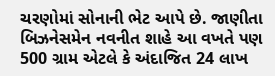ચરણોમાં સોનાની ભેટ આપે છે. જાણીતા બિઝનેસમેન નવનીત શાહે આ વખતે પણ 500 ગ્રામ એટલે કે અંદાજિત 24 લાખ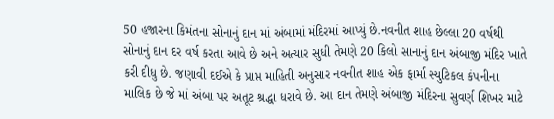50 હજારના કિમંતના સોનાનું દાન માં અંબામાં મંદિરમાં આપ્યું છે.નવનીત શાહ છેલ્લા 20 વર્ષથી સોનાનું દાન દર વર્ષ કરતા આવે છે અને અત્યાર સુધી તેમણે 20 કિલો સાનાનું દાન અંબાજી મંદિર ખાતે કરી દીધુ છે. જણાવી દઈએ કે પ્રાપ્ત માહિતી અનુસાર નવનીત શાહ એક ફાર્મા સ્યુટિકલ કંપનીના માલિક છે જે માં અંબા પર અતૂટ શ્રદ્ધા ધરાવે છે. આ દાન તેમણે અંબાજી મંદિરના સુવર્ણ શિખર માટે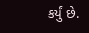કર્યું છે.